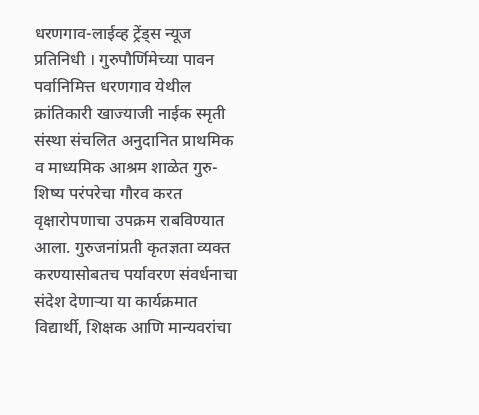धरणगाव-लाईव्ह ट्रेंड्स न्यूज प्रतिनिधी । गुरुपौर्णिमेच्या पावन पर्वानिमित्त धरणगाव येथील क्रांतिकारी खाज्याजी नाईक स्मृती संस्था संचलित अनुदानित प्राथमिक व माध्यमिक आश्रम शाळेत गुरु-शिष्य परंपरेचा गौरव करत वृक्षारोपणाचा उपक्रम राबविण्यात आला. गुरुजनांप्रती कृतज्ञता व्यक्त करण्यासोबतच पर्यावरण संवर्धनाचा संदेश देणाऱ्या या कार्यक्रमात विद्यार्थी, शिक्षक आणि मान्यवरांचा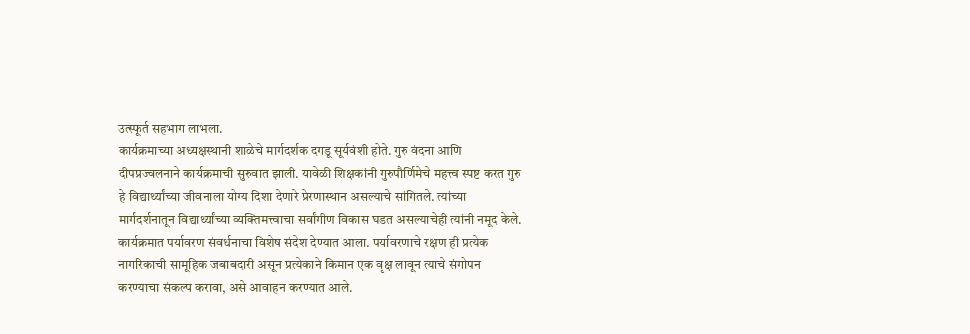उत्स्फूर्त सहभाग लाभला.
कार्यक्रमाच्या अध्यक्षस्थानी शाळेचे मार्गदर्शक दगडू सूर्यवंशी होते. गुरु वंदना आणि दीपप्रज्वलनाने कार्यक्रमाची सुरुवात झाली. यावेळी शिक्षकांनी गुरुपौर्णिमेचे महत्त्व स्पष्ट करत गुरु हे विद्यार्थ्यांच्या जीवनाला योग्य दिशा देणारे प्रेरणास्थान असल्याचे सांगितले. त्यांच्या मार्गदर्शनातून विद्यार्थ्यांच्या व्यक्तिमत्त्वाचा सर्वांगीण विकास घडत असल्याचेही त्यांनी नमूद केले. कार्यक्रमात पर्यावरण संवर्धनाचा विशेष संदेश देण्यात आला. पर्यावरणाचे रक्षण ही प्रत्येक नागरिकाची सामूहिक जबाबदारी असून प्रत्येकाने किमान एक वृक्ष लावून त्याचे संगोपन करण्याचा संकल्प करावा, असे आवाहन करण्यात आले.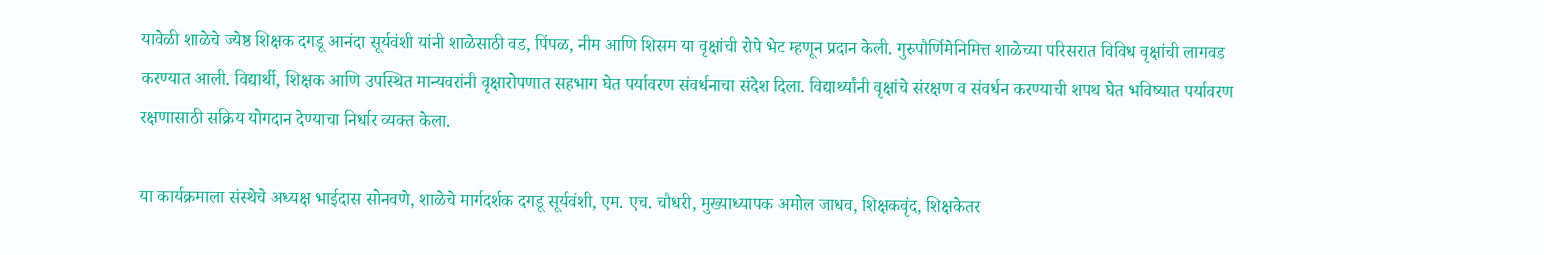यावेळी शाळेचे ज्येष्ठ शिक्षक दगडू आनंदा सूर्यवंशी यांनी शाळेसाठी वड, पिंपळ, नीम आणि शिसम या वृक्षांची रोपे भेट म्हणून प्रदान केली. गुरुपौर्णिमेनिमित्त शाळेच्या परिसरात विविध वृक्षांची लागवड करण्यात आली. विद्यार्थी, शिक्षक आणि उपस्थित मान्यवरांनी वृक्षारोपणात सहभाग घेत पर्यावरण संवर्धनाचा संदेश दिला. विद्यार्थ्यांनी वृक्षांचे संरक्षण व संवर्धन करण्याची शपथ घेत भविष्यात पर्यावरण रक्षणासाठी सक्रिय योगदान देण्याचा निर्धार व्यक्त केला.

या कार्यक्रमाला संस्थेचे अध्यक्ष भाईदास सोनवणे, शाळेचे मार्गदर्शक दगडू सूर्यवंशी, एम. एच. चौधरी, मुख्याध्यापक अमोल जाधव, शिक्षकवृंद, शिक्षकेतर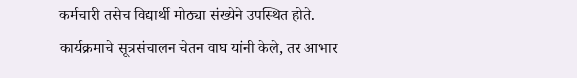कर्मचारी तसेच विद्यार्थी मोठ्या संख्येने उपस्थित होते. कार्यक्रमाचे सूत्रसंचालन चेतन वाघ यांनी केले, तर आभार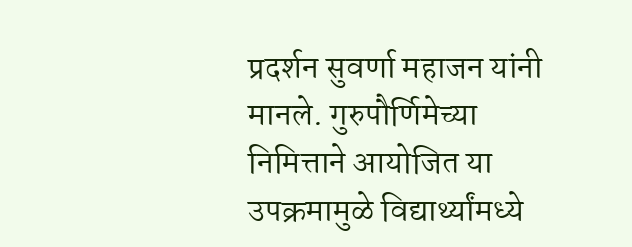प्रदर्शन सुवर्णा महाजन यांनी मानले. गुरुपौर्णिमेच्या निमित्ताने आयोजित या उपक्रमामुळे विद्यार्थ्यांमध्ये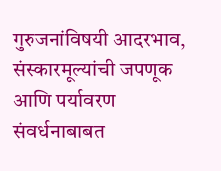गुरुजनांविषयी आदरभाव, संस्कारमूल्यांची जपणूक आणि पर्यावरण संवर्धनाबाबत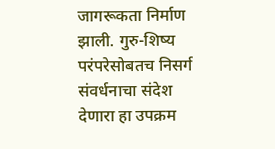जागरूकता निर्माण झाली. गुरु-शिष्य परंपरेसोबतच निसर्ग संवर्धनाचा संदेश देणारा हा उपक्रम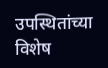उपस्थितांच्या विशेष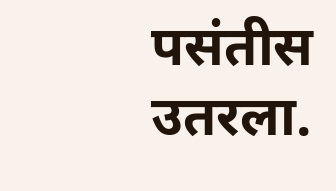पसंतीस उतरला.